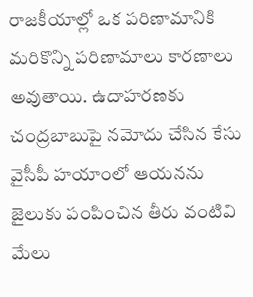రాజకీయాల్లో ఒక పరిణామానికి మరికొన్ని పరిణామాలు కారణాలు అవుతాయి. ఉదాహరణకు చంద్రబాబుపై నమోదు చేసిన కేసు వైసీపీ హయాంలో ఆయనను జైలుకు పంపించిన తీరు వంటివి మేలు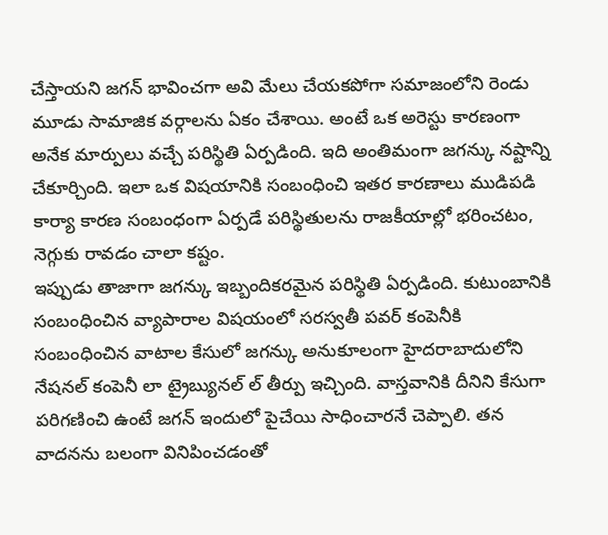చేస్తాయని జగన్ భావించగా అవి మేలు చేయకపోగా సమాజంలోని రెండు మూడు సామాజిక వర్గాలను ఏకం చేశాయి. అంటే ఒక అరెస్టు కారణంగా అనేక మార్పులు వచ్చే పరిస్థితి ఏర్పడింది. ఇది అంతిమంగా జగన్కు నష్టాన్ని చేకూర్చింది. ఇలా ఒక విషయానికి సంబంధించి ఇతర కారణాలు ముడిపడి కార్యా కారణ సంబంధంగా ఏర్పడే పరిస్థితులను రాజకీయాల్లో భరించటం, నెగ్గుకు రావడం చాలా కష్టం.
ఇప్పుడు తాజాగా జగన్కు ఇబ్బందికరమైన పరిస్థితి ఏర్పడింది. కుటుంబానికి సంబంధించిన వ్యాపారాల విషయంలో సరస్వతీ పవర్ కంపెనీకి సంబంధించిన వాటాల కేసులో జగన్కు అనుకూలంగా హైదరాబాదులోని నేషనల్ కంపెనీ లా ట్రైబ్యునల్ ల్ తీర్పు ఇచ్చింది. వాస్తవానికి దీనిని కేసుగా పరిగణించి ఉంటే జగన్ ఇందులో పైచేయి సాధించారనే చెప్పాలి. తన వాదనను బలంగా వినిపించడంతో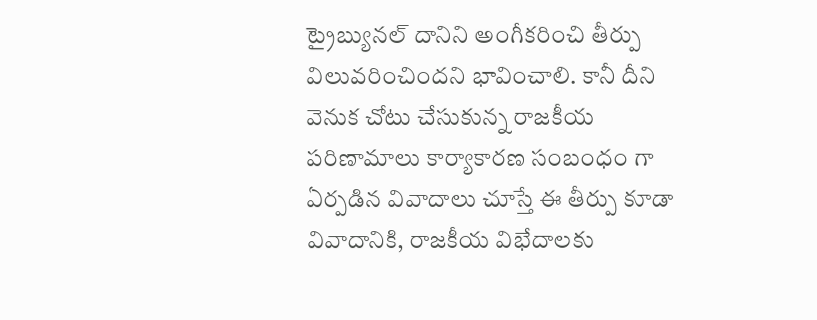ట్రైబ్యునల్ దానిని అంగీకరించి తీర్పు విలువరించిందని భావించాలి. కానీ దీని వెనుక చోటు చేసుకున్న రాజకీయ పరిణామాలు కార్యాకారణ సంబంధం గా ఏర్పడిన వివాదాలు చూస్తే ఈ తీర్పు కూడా వివాదానికి, రాజకీయ విభేదాలకు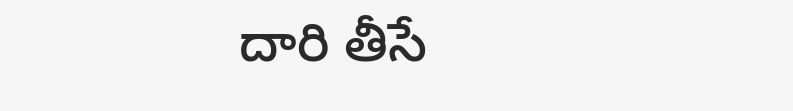దారి తీసే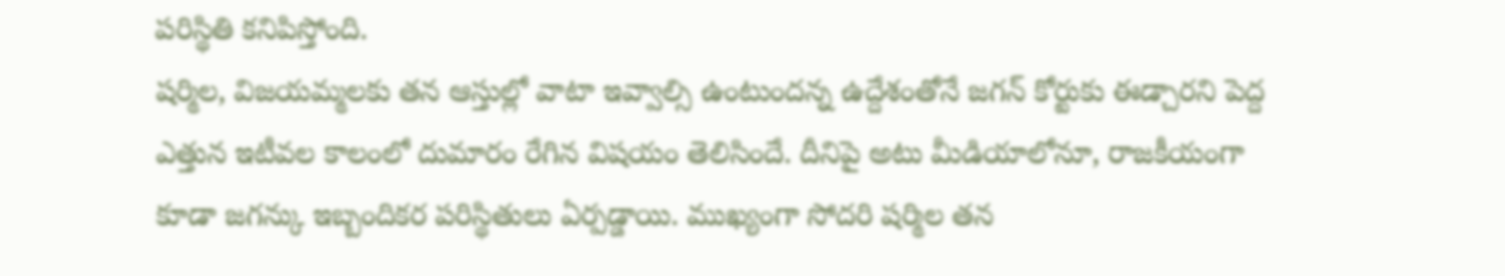పరిస్థితి కనిపిస్తోంది.
షర్మిల, విజయమ్మలకు తన ఆస్తుల్లో వాటా ఇవ్వాల్సి ఉంటుందన్న ఉద్దేశంతోనే జగన్ కోర్టుకు ఈడ్చారని పెద్ద ఎత్తున ఇటీవల కాలంలో దుమారం రేగిన విషయం తెలిసిందే. దీనిపై అటు మీడియాలోనూ, రాజకీయంగా కూడా జగన్కు ఇబ్బందికర పరిస్థితులు ఏర్పడ్డాయి. ముఖ్యంగా సోదరి షర్మిల తన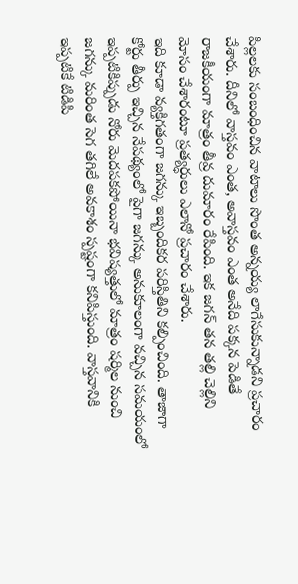పిల్లలకు సంబంధించిన వాటాలు సొంత అన్నయ్య లాగేసుకున్నాడని ప్రచారం చేశారు. దీనిలో వాస్తవం ఎంత, అవాస్తవం ఎంత అనేది పక్కన పెడితే రాజకీయంగా మాత్రం తీవ్ర దుమారం రేపింది. ఇక జగన్ తన తల్లి చెల్లిని మోసం చేశారంటూ ప్రత్యర్ధులు ఎలానో ప్రచారం చేశారు.
ఇది కూడా వ్యక్తిగతంగా జగన్కు ఇబ్బందికర పరిస్తితిని కల్పించింది. తాజాగా కోర్టు తీర్పు ఇచ్చిన నేపథ్యంలో పైగా జగన్కు అనుకూలంగా వచ్చిన సమయంలో ఇప్పటికిప్పుడు నోరు మెదపకపోయినా భవిష్యత్తులో మాత్రం షర్మిల నుంచి జగన్కు మరింత సెగ తగిలే అవకాశం స్పష్టంగా కనిపిస్తుంది. వాస్తవానికి ఇప్పటికే టిడిపి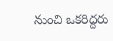నుంచి ఒకరిద్దరు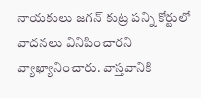నాయకులు జగన్ కుట్ర పన్ని కోర్టులో వాదనలు వినిపించారని వ్యాఖ్యానించారు. వాస్తవానికి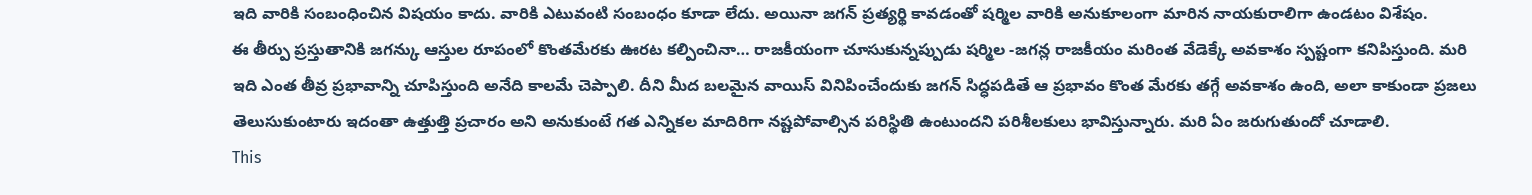ఇది వారికి సంబంధించిన విషయం కాదు. వారికి ఎటువంటి సంబంధం కూడా లేదు. అయినా జగన్ ప్రత్యర్థి కావడంతో షర్మిల వారికి అనుకూలంగా మారిన నాయకురాలిగా ఉండటం విశేషం.
ఈ తీర్పు ప్రస్తుతానికి జగన్కు ఆస్తుల రూపంలో కొంతమేరకు ఊరట కల్పించినా… రాజకీయంగా చూసుకున్నప్పుడు షర్మిల -జగన్ల రాజకీయం మరింత వేడెక్కే అవకాశం స్పష్టంగా కనిపిస్తుంది. మరి ఇది ఎంత తీవ్ర ప్రభావాన్ని చూపిస్తుంది అనేది కాలమే చెప్పాలి. దీని మీద బలమైన వాయిస్ వినిపించేందుకు జగన్ సిద్ధపడితే ఆ ప్రభావం కొంత మేరకు తగ్గే అవకాశం ఉంది, అలా కాకుండా ప్రజలు తెలుసుకుంటారు ఇదంతా ఉత్తుత్తి ప్రచారం అని అనుకుంటే గత ఎన్నికల మాదిరిగా నష్టపోవాల్సిన పరిస్థితి ఉంటుందని పరిశీలకులు భావిస్తున్నారు. మరి ఏం జరుగుతుందో చూడాలి.
This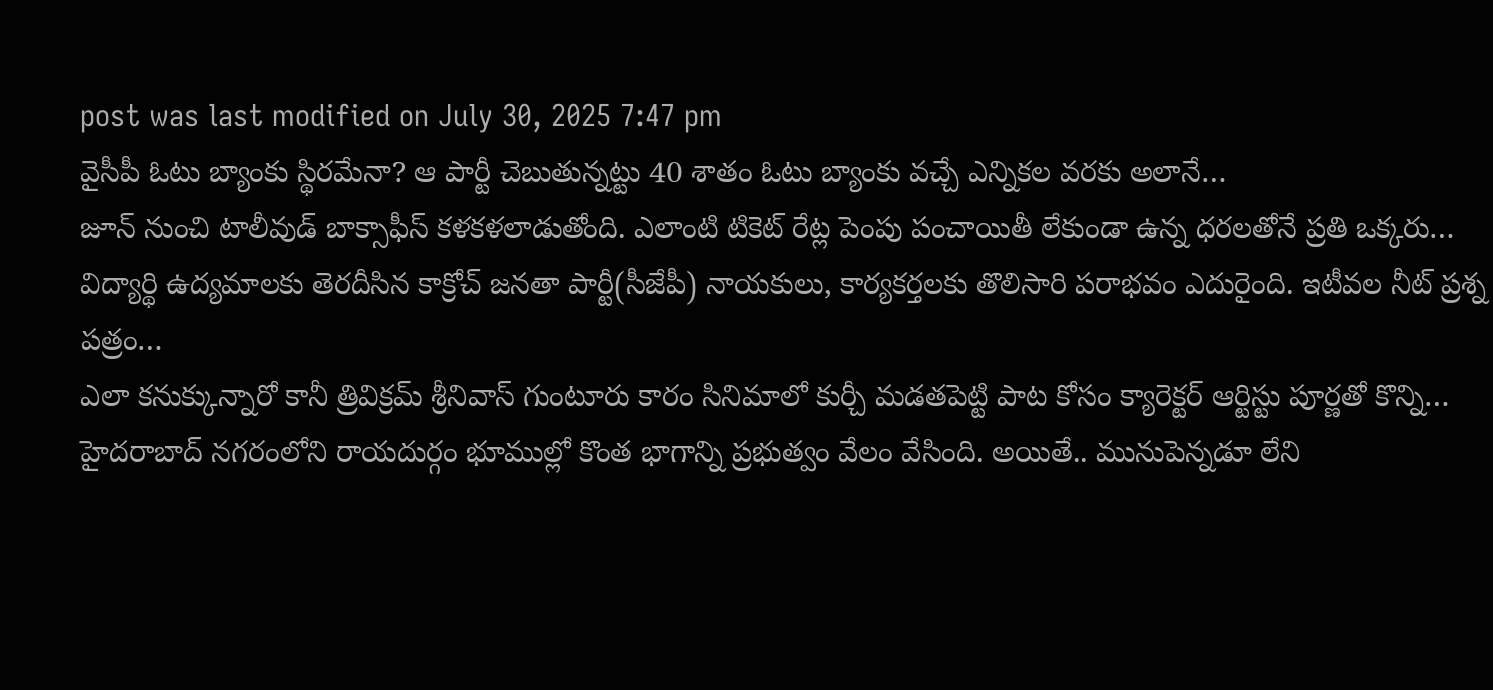post was last modified on July 30, 2025 7:47 pm
వైసీపీ ఓటు బ్యాంకు స్థిరమేనా? ఆ పార్టీ చెబుతున్నట్టు 40 శాతం ఓటు బ్యాంకు వచ్చే ఎన్నికల వరకు అలానే…
జూన్ నుంచి టాలీవుడ్ బాక్సాఫీస్ కళకళలాడుతోంది. ఎలాంటి టికెట్ రేట్ల పెంపు పంచాయితీ లేకుండా ఉన్న ధరలతోనే ప్రతి ఒక్కరు…
విద్యార్థి ఉద్యమాలకు తెరదీసిన కాక్రోచ్ జనతా పార్టీ(సీజేపీ) నాయకులు, కార్యకర్తలకు తొలిసారి పరాభవం ఎదురైంది. ఇటీవల నీట్ ప్రశ్న పత్రం…
ఎలా కనుక్కున్నారో కానీ త్రివిక్రమ్ శ్రీనివాస్ గుంటూరు కారం సినిమాలో కుర్చీ మడతపెట్టి పాట కోసం క్యారెక్టర్ ఆర్టిస్టు పూర్ణతో కొన్ని…
హైదరాబాద్ నగరంలోని రాయదుర్గం భూముల్లో కొంత భాగాన్ని ప్రభుత్వం వేలం వేసింది. అయితే.. మునుపెన్నడూ లేని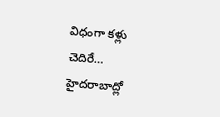విధంగా కళ్లు చెదిరే…
హైదరాబాద్లో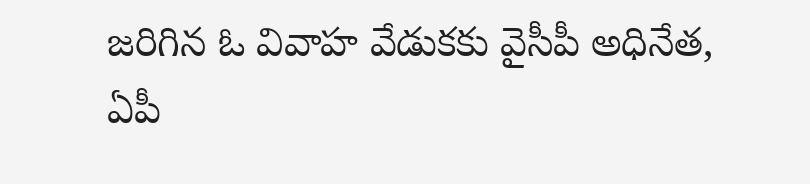జరిగిన ఓ వివాహ వేడుకకు వైసీపీ అధినేత, ఏపీ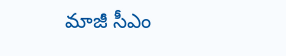మాజీ సీఎం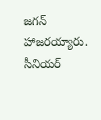జగన్ హాజరయ్యారు. సీనియర్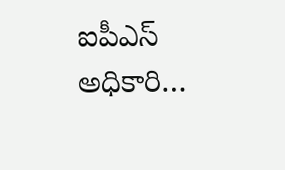ఐపీఎస్ అధికారి…